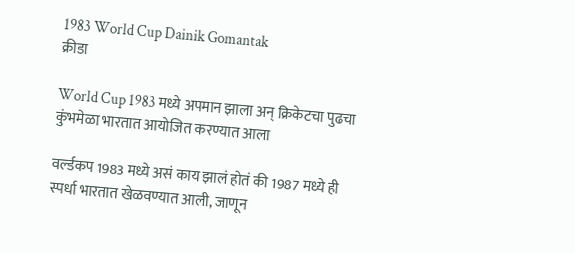1983 World Cup Dainik Gomantak
क्रीडा

World Cup 1983 मध्ये अपमान झाला अन् क्रिकेटचा पुढचा कुंभमेळा भारतात आयोजित करण्यात आला

वर्ल्डकप 1983 मध्ये असं काय झालं होतं की 1987 मध्ये ही स्पर्धा भारतात खेळवण्यात आली, जाणून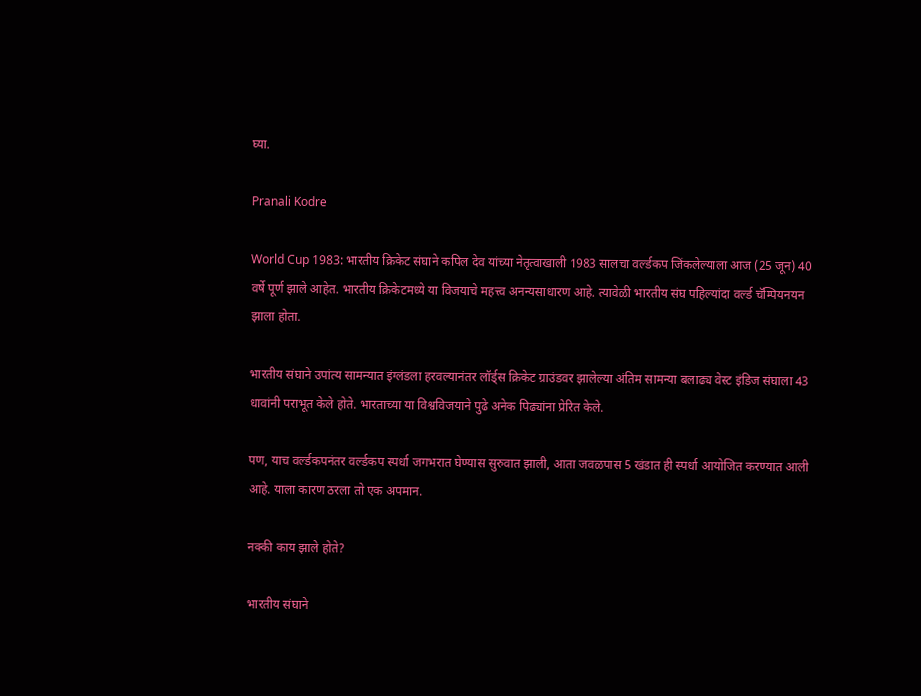घ्या.

Pranali Kodre

World Cup 1983: भारतीय क्रिकेट संघाने कपिल देव यांच्या नेतृत्वाखाली 1983 सालचा वर्ल्डकप जिंकलेल्याला आज (25 जून) 40 वर्षे पूर्ण झाले आहेत. भारतीय क्रिकेटमध्ये या विजयाचे महत्त्व अनन्यसाधारण आहे. त्यावेळी भारतीय संघ पहिल्यांदा वर्ल्ड चॅम्पियनयन झाला होता.

भारतीय संघाने उपांत्य सामन्यात इंग्लंडला हरवल्यानंतर लॉर्ड्स क्रिकेट ग्राउंडवर झालेल्या अंतिम सामन्या बलाढ्य वेस्ट इंडिज संघाला 43 धावांनी पराभूत केले होते. भारताच्या या विश्वविजयाने पुढे अनेक पिढ्यांना प्रेरित केले.

पण, याच वर्ल्डकपनंतर वर्ल्डकप स्पर्धा जगभरात घेण्यास सुरुवात झाली, आता जवळपास 5 खंडात ही स्पर्धा आयोजित करण्यात आली आहे. याला कारण ठरला तो एक अपमान.

नक्की काय झाले होते?

भारतीय संघाने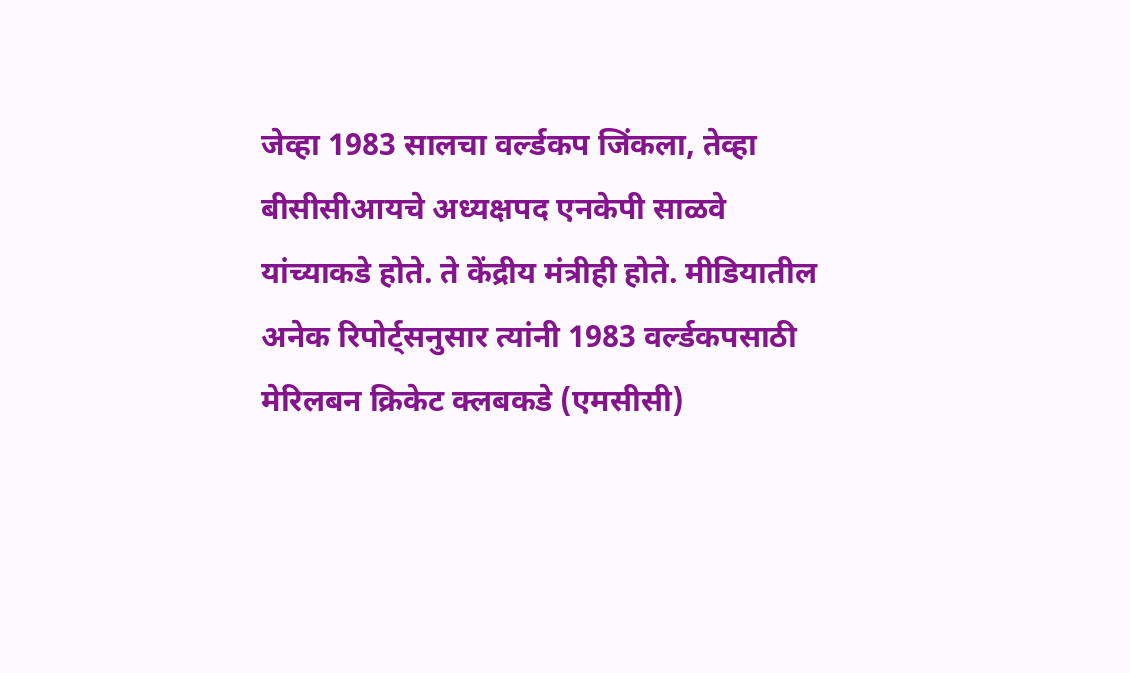जेव्हा 1983 सालचा वर्ल्डकप जिंकला, तेव्हा बीसीसीआयचे अध्यक्षपद एनकेपी साळवे यांच्याकडे होते. ते केंद्रीय मंत्रीही होते. मीडियातील अनेक रिपोर्ट्सनुसार त्यांनी 1983 वर्ल्डकपसाठी मेरिलबन क्रिकेट क्लबकडे (एमसीसी)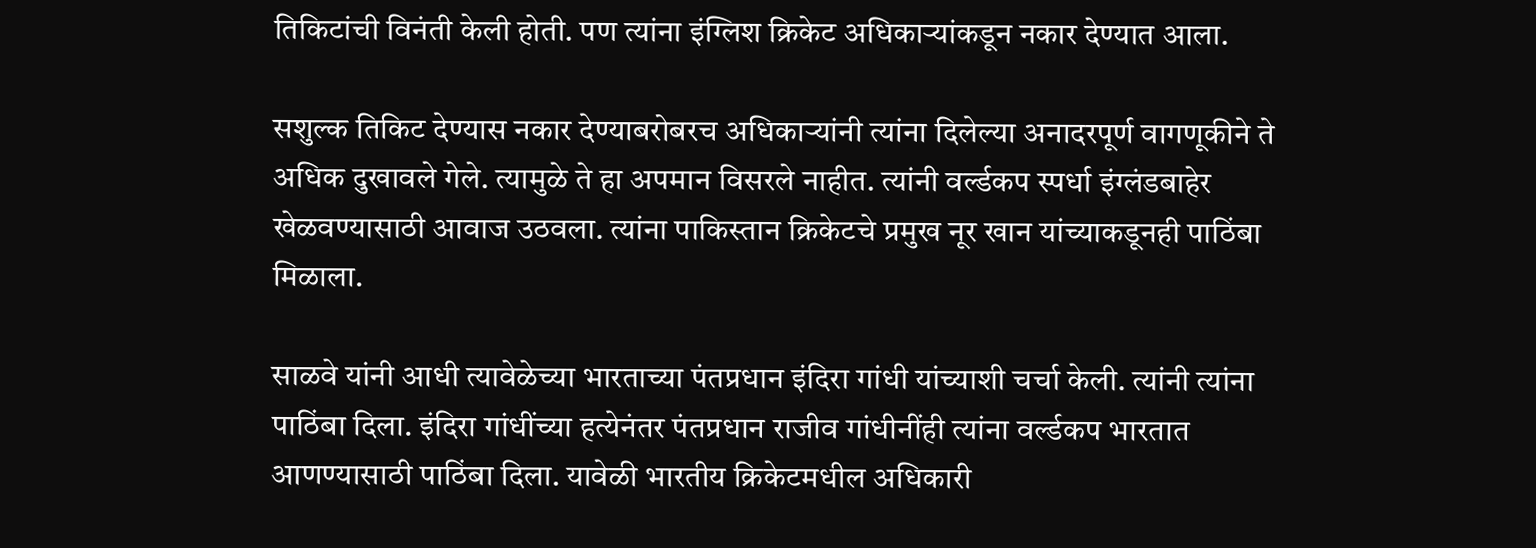तिकिटांची विनंती केली होती. पण त्यांना इंग्लिश क्रिकेट अधिकाऱ्यांकडून नकार देण्यात आला.

सशुल्क तिकिट देण्यास नकार देण्याबरोबरच अधिकाऱ्यांनी त्यांना दिलेल्या अनादरपूर्ण वागणूकीने ते अधिक दुखावले गेले. त्यामुळे ते हा अपमान विसरले नाहीत. त्यांनी वर्ल्डकप स्पर्धा इंग्लंडबाहेर खेळवण्यासाठी आवाज उठवला. त्यांना पाकिस्तान क्रिकेटचे प्रमुख नूर खान यांच्याकडूनही पाठिंबा मिळाला.

साळवे यांनी आधी त्यावेळेच्या भारताच्या पंतप्रधान इंदिरा गांधी यांच्याशी चर्चा केली. त्यांनी त्यांना पाठिंबा दिला. इंदिरा गांधींच्या हत्येनंतर पंतप्रधान राजीव गांधीनींही त्यांना वर्ल्डकप भारतात आणण्यासाठी पाठिंबा दिला. यावेळी भारतीय क्रिकेटमधील अधिकारी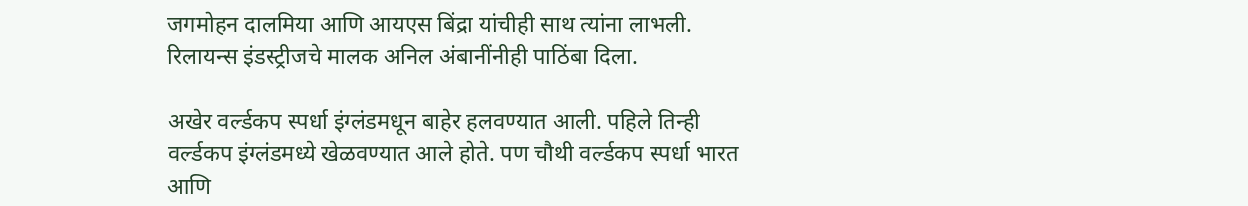जगमोहन दालमिया आणि आयएस बिंद्रा यांचीही साथ त्यांना लाभली. रिलायन्स इंडस्ट्रीजचे मालक अनिल अंबानींनीही पाठिंबा दिला.

अखेर वर्ल्डकप स्पर्धा इंग्लंडमधून बाहेर हलवण्यात आली. पहिले तिन्ही वर्ल्डकप इंग्लंडमध्ये खेळवण्यात आले होते. पण चौथी वर्ल्डकप स्पर्धा भारत आणि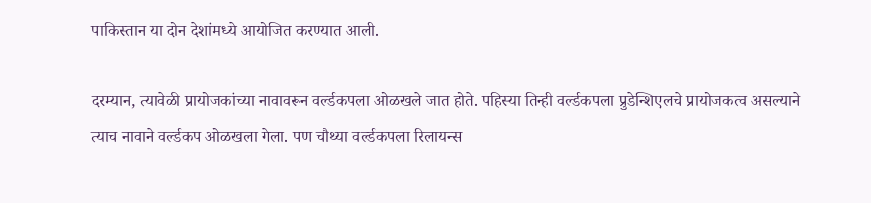पाकिस्तान या दोन देशांमध्ये आयोजित करण्यात आली.

दरम्यान, त्यावेळी प्रायोजकांच्या नावावरून वर्ल्डकपला ओळखले जात होते. पहिस्या तिन्ही वर्ल्डकपला प्रुडेन्शिएलचे प्रायोजकत्व असल्याने त्याच नावाने वर्ल्डकप ओळखला गेला. पण चौथ्या वर्ल्डकपला रिलायन्स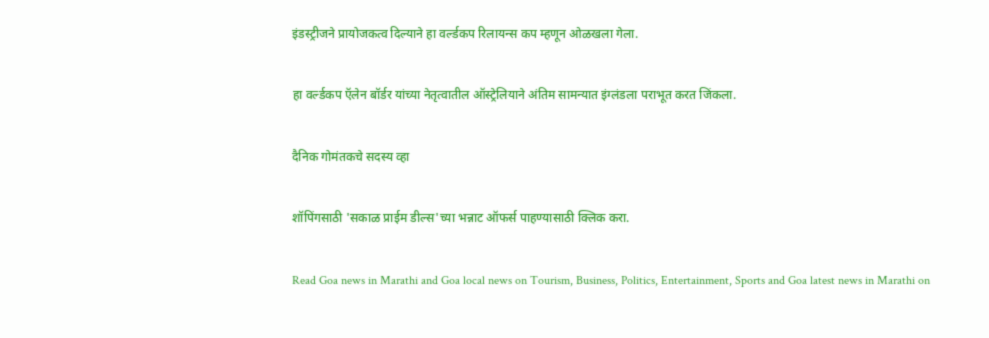इंडस्ट्रीजने प्रायोजकत्व दिल्याने हा वर्ल्डकप रिलायन्स कप म्हणून ओळखला गेला.

हा वर्ल्डकप ऍलेन बॉर्डर यांच्या नेतृत्वातील ऑस्ट्रेलियाने अंतिम सामन्यात इंग्लंडला पराभूत करत जिंकला.

दैनिक गोमंतकचे सदस्य व्हा

शॉपिंगसाठी 'सकाळ प्राईम डील्स'च्या भन्नाट ऑफर्स पाहण्यासाठी क्लिक करा.

Read Goa news in Marathi and Goa local news on Tourism, Business, Politics, Entertainment, Sports and Goa latest news in Marathi on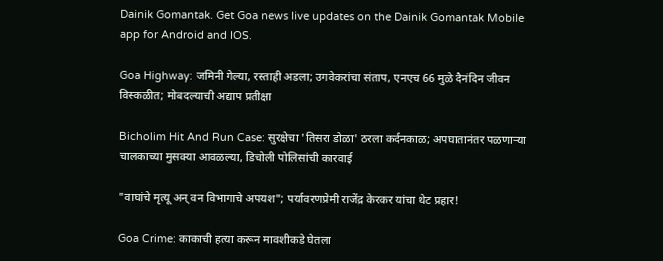Dainik Gomantak. Get Goa news live updates on the Dainik Gomantak Mobile app for Android and IOS.

Goa Highway: जमिनी गेल्या, रस्ताही अडला; उगवेकरांचा संताप, एनएच 66 मुळे दैनंदिन जीवन विस्कळीत; मोबदल्याची अद्याप प्रतीक्षा

Bicholim Hit And Run Case: सुरक्षेचा 'तिसरा डोळा' ठरला कर्दनकाळ; अपघातानंतर पळणाऱ्या चालकाच्या मुसक्या आवळल्या, डिचोली पोलिसांची कारवाई

"वाघांचे मृत्यू अन् वन विभागाचे अपयश"; पर्यावरणप्रेमी राजेंद्र केरकर यांचा थेट प्रहार!

Goa Crime: काकाची हत्या करून मावशीकडे घेतला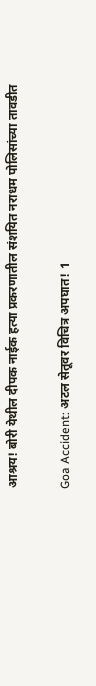आश्रय! बोरी येथील दीपक नाईक हत्या प्रकरणातील संशयित नराधम पोलिसांच्या तावडीत

Goa Accident: अटल सेतूवर विचित्र अपघात! 1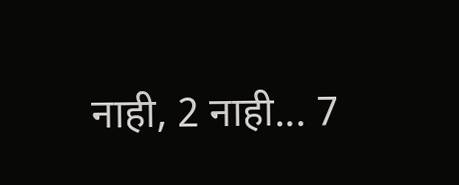नाही, 2 नाही... 7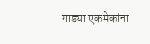गाड्या एकमेकांना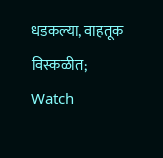धडकल्या, वाहतूक विस्कळीत; Watch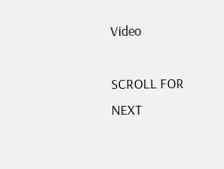Video

SCROLL FOR NEXT